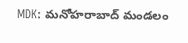MDK: మనోహరాబాద్ మండలం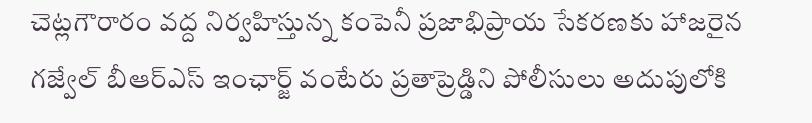చెట్లగౌరారం వద్ద నిర్వహిస్తున్న కంపెనీ ప్రజాభిప్రాయ సేకరణకు హాజరైన గజ్వేల్ బీఆర్ఎస్ ఇంఛార్జ్ వంటేరు ప్రతాప్రెడ్డిని పోలీసులు అదుపులోకి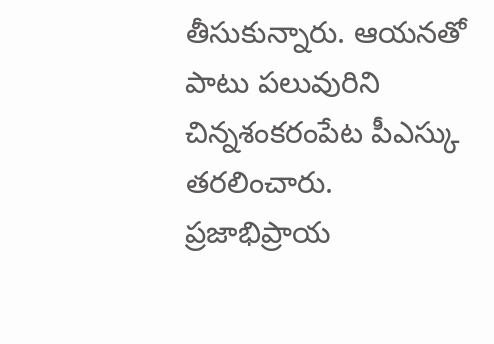తీసుకున్నారు. ఆయనతో పాటు పలువురిని చిన్నశంకరంపేట పీఎస్కు తరలించారు. ప్రజాభిప్రాయ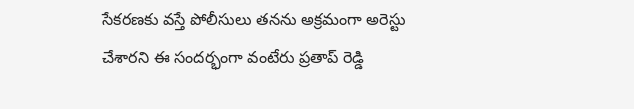సేకరణకు వస్తే పోలీసులు తనను అక్రమంగా అరెస్టు చేశారని ఈ సందర్భంగా వంటేరు ప్రతాప్ రెడ్డి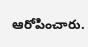ఆరోపించారు.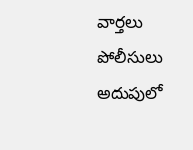వార్తలు
పోలీసులు అదుపులో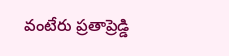వంటేరు ప్రతాప్రెడ్డి